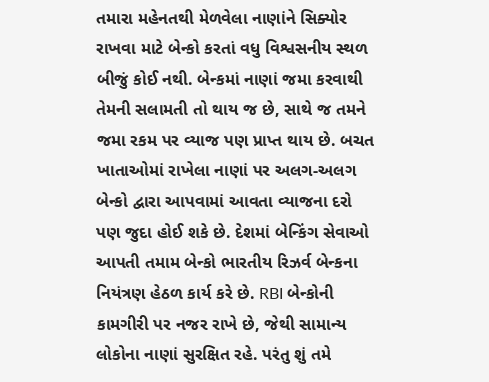તમારા મહેનતથી મેળવેલા નાણાંને સિક્યોર રાખવા માટે બેન્કો કરતાં વધુ વિશ્વસનીય સ્થળ બીજું કોઈ નથી. બેન્કમાં નાણાં જમા કરવાથી તેમની સલામતી તો થાય જ છે, સાથે જ તમને જમા રકમ પર વ્યાજ પણ પ્રાપ્ત થાય છે. બચત ખાતાઓમાં રાખેલા નાણાં પર અલગ-અલગ બેન્કો દ્વારા આપવામાં આવતા વ્યાજના દરો પણ જુદા હોઈ શકે છે. દેશમાં બેન્કિંગ સેવાઓ આપતી તમામ બેન્કો ભારતીય રિઝર્વ બેન્કના નિયંત્રણ હેઠળ કાર્ય કરે છે. RBI બેન્કોની કામગીરી પર નજર રાખે છે, જેથી સામાન્ય લોકોના નાણાં સુરક્ષિત રહે. પરંતુ શું તમે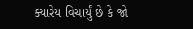ક્યારેય વિચાર્યું છે કે જો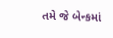તમે જે બેન્કમાં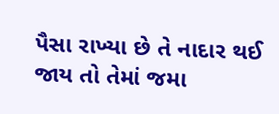પૈસા રાખ્યા છે તે નાદાર થઈ જાય તો તેમાં જમા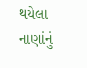થયેલા નાણાંનું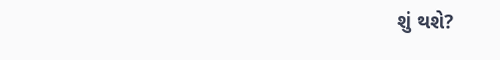શું થશે?